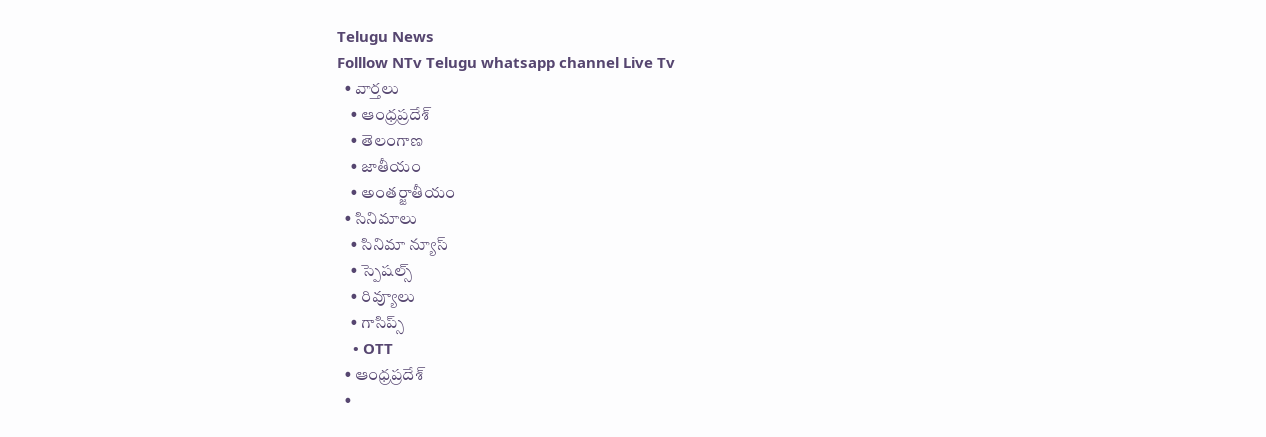Telugu News
Folllow NTv Telugu whatsapp channel Live Tv
  • వార్తలు
    • ఆంధ్రప్రదేశ్
    • తెలంగాణ
    • జాతీయం
    • అంతర్జాతీయం
  • సినిమాలు
    • సినిమా న్యూస్
    • స్పెషల్స్
    • రివ్యూలు
    • గాసిప్స్
    • OTT
  • ఆంధ్రప్రదేశ్
  •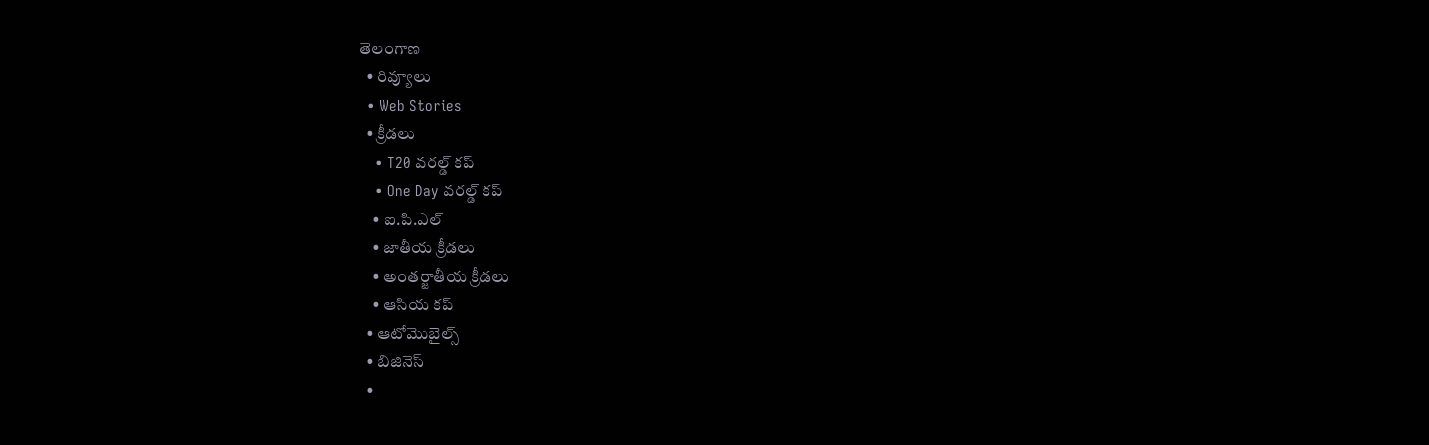తెలంగాణ
  • రివ్యూలు
  • Web Stories
  • క్రీడలు
    • T20 వరల్డ్ కప్
    • One Day వరల్డ్ కప్
    • ఐ.పి.ఎల్
    • జాతీయ క్రీడలు
    • అంతర్జాతీయ క్రీడలు
    • ఆసియ కప్
  • ఆటోమొబైల్స్
  • బిజినెస్‌
  •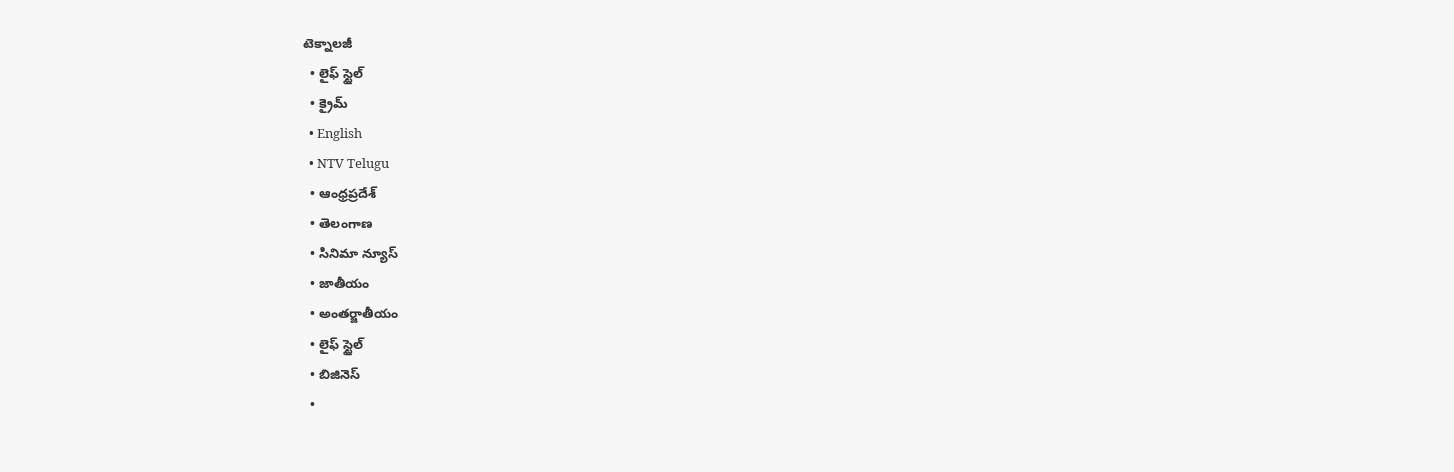టెక్నాలజీ
  • లైఫ్ స్టైల్
  • క్రైమ్
  • English
  • NTV Telugu
  • ఆంధ్రప్రదేశ్
  • తెలంగాణ
  • సినిమా న్యూస్
  • జాతీయం
  • అంతర్జాతీయం
  • లైఫ్ స్టైల్
  • బిజినెస్‌
  •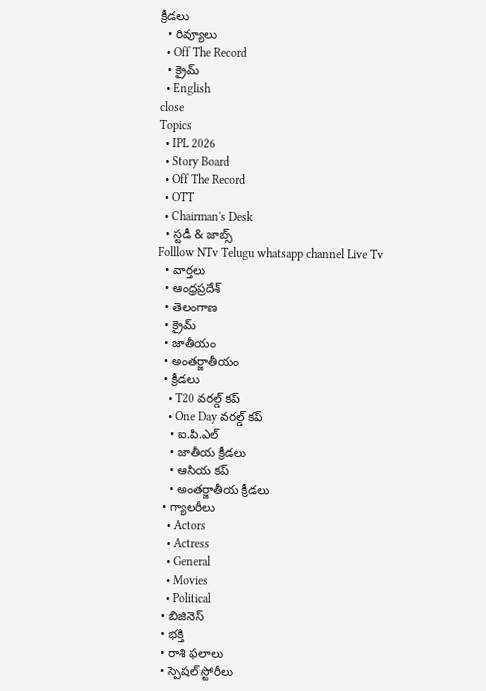క్రీడలు
  • రివ్యూలు
  • Off The Record
  • క్రైమ్
  • English
close
Topics
  • IPL 2026
  • Story Board
  • Off The Record
  • OTT
  • Chairman's Desk
  • స్టడీ & జాబ్స్
Folllow NTv Telugu whatsapp channel Live Tv
  • వార్తలు
  • ఆంధ్రప్రదేశ్
  • తెలంగాణ
  • క్రైమ్
  • జాతీయం
  • అంతర్జాతీయం
  • క్రీడలు
    • T20 వరల్డ్ కప్
    • One Day వరల్డ్ కప్
    • ఐ.పి.ఎల్
    • జాతీయ క్రీడలు
    • ఆసియ కప్
    • అంతర్జాతీయ క్రీడలు
  • గ్యాలరీలు
    • Actors
    • Actress
    • General
    • Movies
    • Political
  • బిజినెస్‌
  • భక్తి
  • రాశి ఫలాలు
  • స్పెషల్‌ స్టోరీలు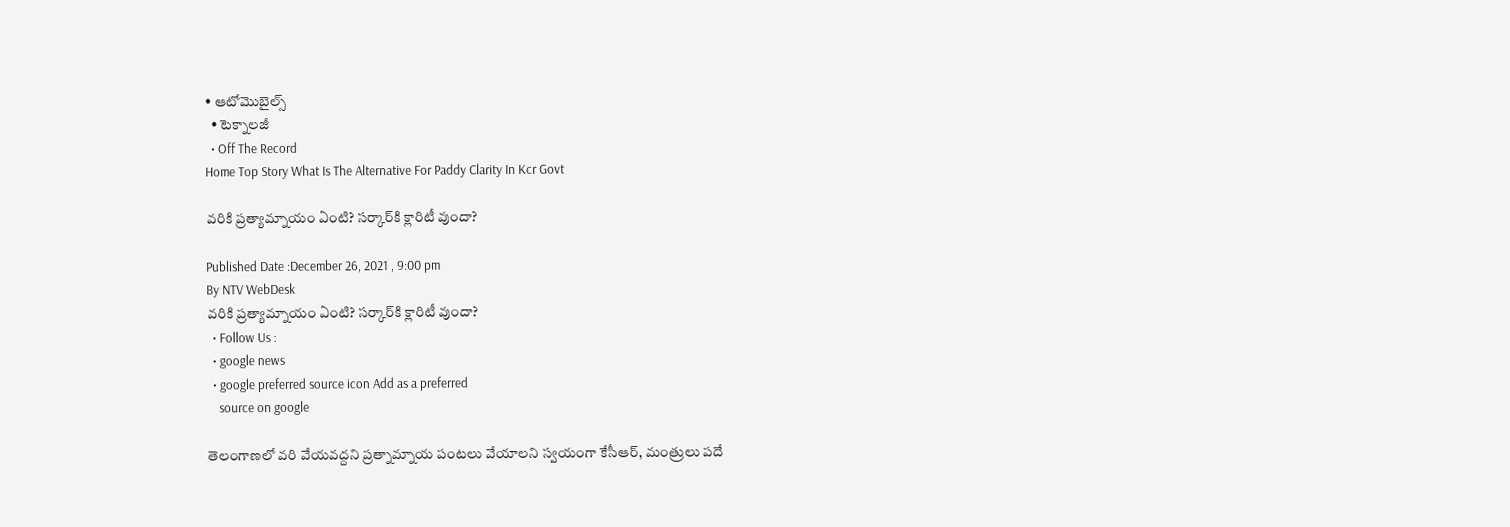• ఆటోమొబైల్స్
  • టెక్నాలజీ
  • Off The Record
Home Top Story What Is The Alternative For Paddy Clarity In Kcr Govt

వరికి ప్రత్యామ్నాయం ఏంటి? సర్కార్‌కి క్లారిటీ వుందా?

Published Date :December 26, 2021 , 9:00 pm
By NTV WebDesk
వరికి ప్రత్యామ్నాయం ఏంటి? సర్కార్‌కి క్లారిటీ వుందా?
  • Follow Us :
  • google news
  • google preferred source icon Add as a preferred
    source on google

తెలంగాణలో వరి వేయవద్దని ప్రత్నామ్నాయ పంటలు వేయాలని స్వయంగా కేసీఆర్, మంత్రులు పదే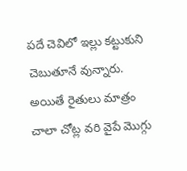పదే చెవిలో ఇల్లు కట్టుకుని చెబుతూనే వున్నారు. అయితే రైతులు మాత్రం చాలా చోట్ల వరి వైపే మొగ్గు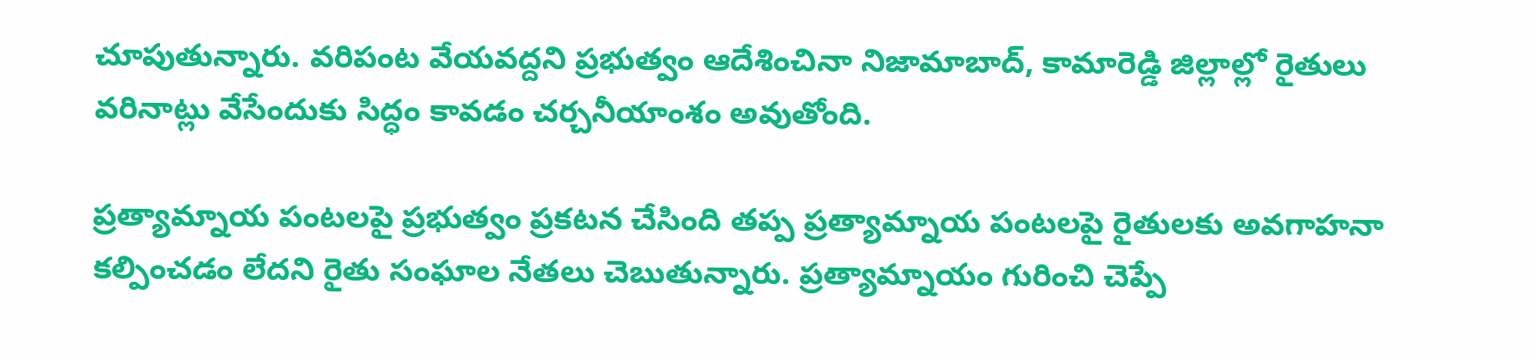చూపుతున్నారు. వరిపంట వేయవద్దని ప్రభుత్వం ఆదేశించినా నిజామాబాద్, కామారెడ్డి జిల్లాల్లో రైతులు వరినాట్లు వేసేందుకు సిద్ధం కావడం చర్చనీయాంశం అవుతోంది.

ప్రత్యామ్నాయ పంటలపై ప్రభుత్వం ప్రకటన చేసింది తప్ప ప్రత్యామ్నాయ పంటలపై రైతులకు అవగాహనా కల్పించడం లేదని రైతు సంఘాల నేతలు చెబుతున్నారు. ప్రత్యామ్నాయం గురించి చెప్పే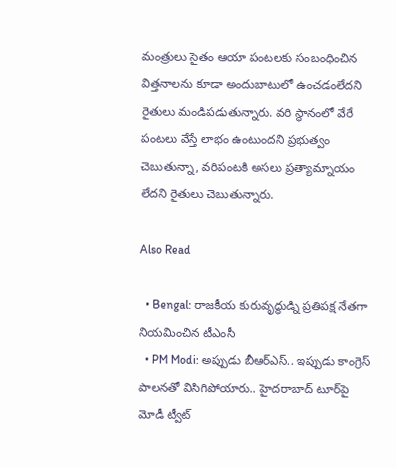మంత్రులు సైతం ఆయా పంటలకు సంబంధించిన విత్తనాలను కూడా అందుబాటులో ఉంచడంలేదని రైతులు మండిపడుతున్నారు. వరి స్థానంలో వేరే పంటలు వేస్తే లాభం ఉంటుందని ప్రభుత్వం చెబుతున్నా, వరిపంటకి అసలు ప్రత్యామ్నాయం లేదని రైతులు చెబుతున్నారు.

Also Read

  • Bengal: రాజకీయ కురువృద్ధుడ్ని ప్రతిపక్ష నేతగా నియమించిన టీఎంసీ
  • PM Modi: అప్పుడు బీఆర్ఎస్.. ఇప్పుడు కాంగ్రెస్ పాలన‌తో విసిగిపోయారు.. హైదరాబాద్ టూర్‌పై మోడీ ట్వీట్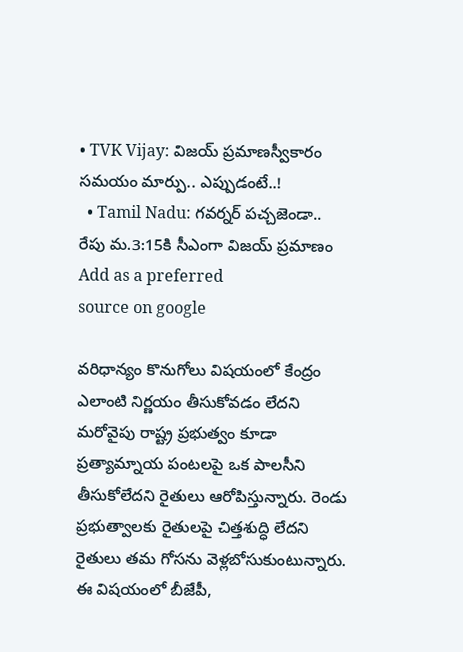• TVK Vijay: విజయ్ ప్రమాణస్వీకారం సమయం మార్పు.. ఎప్పుడంటే..!
  • Tamil Nadu: గవర్నర్ పచ్చజెండా.. రేపు మ.3:15కి సీఎంగా విజయ్ ప్రమాణం
Add as a preferred
source on google

వరిధాన్యం కొనుగోలు విషయంలో కేంద్రం ఎలాంటి నిర్ణయం తీసుకోవడం లేదని మరోవైపు రాష్ట్ర ప్రభుత్వం కూడా ప్రత్యామ్నాయ పంటలపై ఒక పాలసీని తీసుకోలేదని రైతులు ఆరోపిస్తున్నారు. రెండు ప్రభుత్వాలకు రైతులపై చిత్తశుద్ధి లేదని రైతులు తమ గోసను వెళ్లబోసుకుంటున్నారు. ఈ విషయంలో బీజేపీ,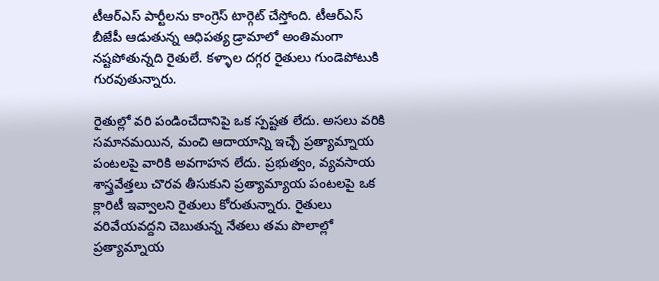టీఆర్‌ఎస్ పార్టీలను కాంగ్రెస్ టార్గెట్ చేస్తోంది. టీఆర్ఎస్ బీజేపీ ఆడుతున్న ఆధిపత్య డ్రామాలో అంతిమంగా నష్టపోతున్నది రైతులే. కళ్ళాల దగ్గర రైతులు గుండెపోటుకి గురవుతున్నారు.

రైతుల్లో వరి పండించేదానిపై ఒక స్పష్టత లేదు. అసలు వరికి సమానమయిన, మంచి ఆదాయాన్ని ఇచ్చే ప్రత్యామ్నాయ పంటలపై వారికి అవగాహన లేదు. ప్రభుత్వం, వ్యవసాయ శాస్త్రవేత్తలు చొరవ తీసుకుని ప్రత్యామ్యాయ పంటలపై ఒక క్లారిటీ ఇవ్వాలని రైతులు కోరుతున్నారు. రైతులు వరివేయవద్దని చెబుతున్న నేతలు తమ పొలాల్లో ప్రత్యామ్నాయ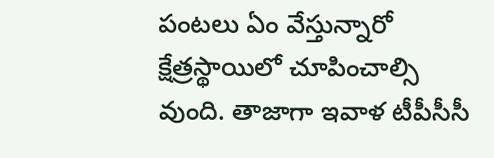పంటలు ఏం వేస్తున్నారో క్షేత్రస్థాయిలో చూపించాల్సి వుంది. తాజాగా ఇవాళ టీపీసీసీ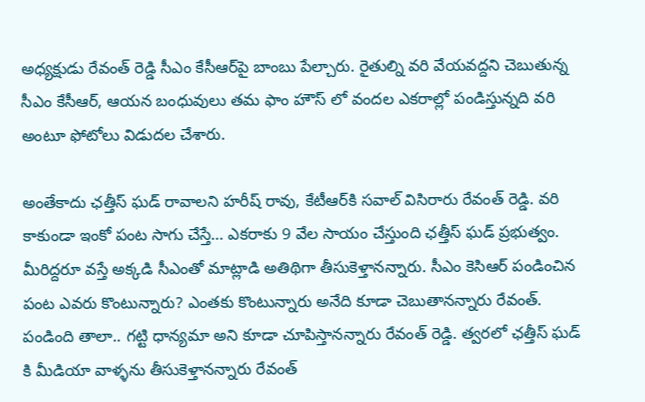అధ్యక్షుడు రేవంత్ రెడ్డి సీఎం కేసీఆర్‌పై బాంబు పేల్చారు. రైతుల్ని వరి వేయవద్దని చెబుతున్న సీఎం కేసీఆర్, ఆయన బంధువులు తమ ఫాం హౌస్ లో వందల ఎకరాల్లో పండిస్తున్నది వరి అంటూ ఫోటోలు విడుదల చేశారు.

అంతేకాదు ఛత్తీస్ ఘడ్ రావాలని హరీష్ రావు, కేటీఆర్‌కి సవాల్ విసిరారు రేవంత్ రెడ్డి. వరి కాకుండా ఇంకో పంట సాగు చేస్తే… ఎకరాకు 9 వేల సాయం చేస్తుంది ఛత్తీస్ ఘడ్ ప్రభుత్వం. మీరిద్దరూ వస్తే అక్కడి సీఎంతో మాట్లాడి అతిథిగా తీసుకెళ్తానన్నారు. సీఎం కెసిఆర్ పండించిన పంట ఎవరు కొంటున్నారు? ఎంతకు కొంటున్నారు అనేది కూడా చెబుతానన్నారు రేవంత్. పండింది తాలా.. గట్టి ధాన్యమా అని కూడా చూపిస్తానన్నారు రేవంత్ రెడ్డి. త్వరలో ఛత్తీస్ ఘడ్ కి మీడియా వాళ్ళను తీసుకెళ్తానన్నారు రేవంత్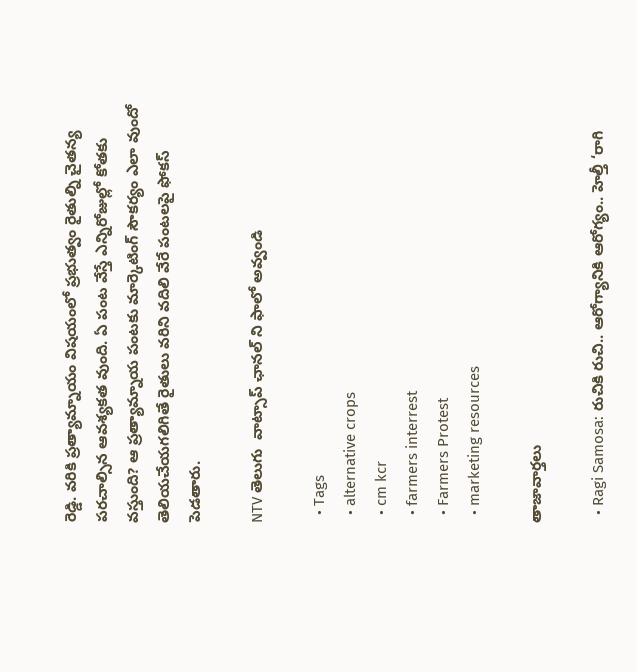రెడ్డి. వరికి ప్రత్యామ్నాయం విషయంలో ప్రభుత్వం రైతుల్ని చైతన్య పరచాల్సిన ఆవశ్యకత వుంది. ఏ పంట వేస్తే ఎన్నిరోజుల్లో కోతకు వస్తుంది? ఆ ప్రత్యామ్నాయ పంటకు మార్కెటింగ్ సౌకర్యం ఎలా వుందో తెలియచేయగలిగితే రైతులు వరిని వదిలి వేరే పంటలపై ఫోకస్ పెడతారు.

NTV తెలుగు  వాట్సాప్ ఛానల్ ని ఫాలో అవ్వండి

  • Tags
  • alternative crops
  • cm kcr
  • farmers interrest
  • Farmers Protest
  • marketing resources

తాజావార్తలు

  • Ragi Samosa: రుచికి రుచి.. ఆరోగ్యానికి ఆరోగ్యం.. హెల్తీ ‘రాగి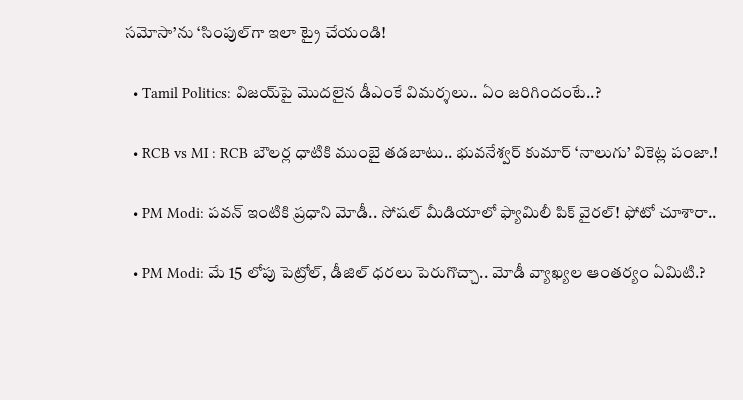సమోసా’ను ‘సింపుల్‌గా ఇలా ట్రై చేయండి!

  • Tamil Politics: విజయ్‌పై మొదలైన డీఎంకే విమర్శలు.. ఏం జరిగిందంటే..?

  • RCB vs MI : RCB బౌలర్ల ధాటికి ముంబై తడబాటు.. భువనేశ్వర్ కుమార్ ‘నాలుగు’ వికెట్ల పంజా.!

  • PM Modi: పవన్ ఇంటికి ప్రధాని మోడీ.. సోషల్ మీడియాలో ఫ్యామిలీ పిక్ వైరల్! ఫోటో చూశారా..

  • PM Modi: మే 15 లోపు పెట్రోల్, డీజిల్ ధరలు పెరుగొచ్చా.. మోడీ వ్యాఖ్యల ఆంతర్యం ఏమిటి.?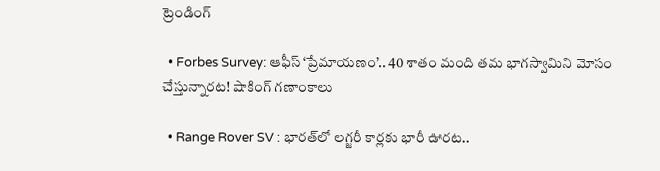ట్రెండింగ్‌

  • Forbes Survey: ఆఫీస్ ‘ప్రేమాయణం’.. 40 శాతం మంది తమ భాగస్వామిని మోసం చేస్తున్నారట! షాకింగ్ గణాంకాలు

  • Range Rover SV : భారత్‌లో లగ్జరీ కార్లకు భారీ ఊరట..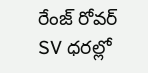రేంజ్ రోవర్ SV ధరల్లో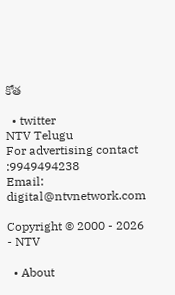కోత

  • twitter
NTV Telugu
For advertising contact :9949494238
Email: digital@ntvnetwork.com

Copyright © 2000 - 2026 - NTV

  • About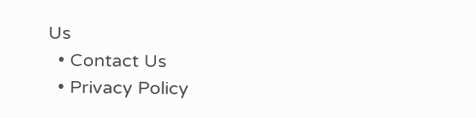Us
  • Contact Us
  • Privacy Policy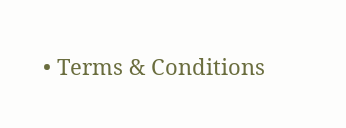• Terms & Conditions